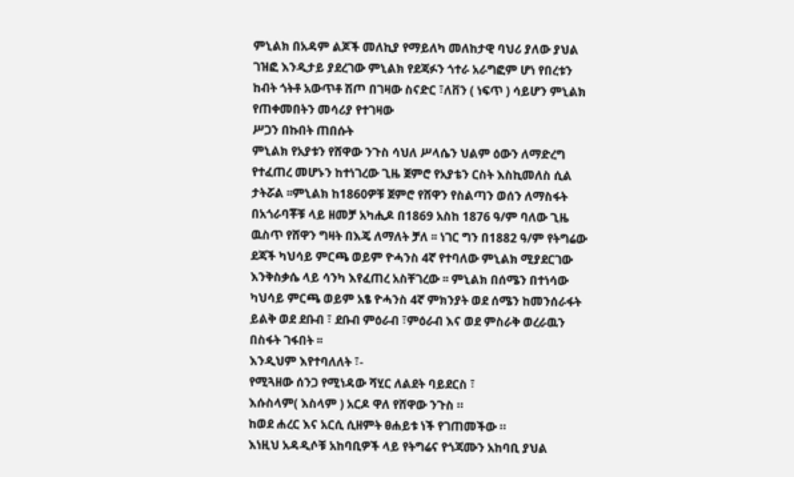ምኒልክ በአዳም ልጆች መለኪያ የማይለካ መለከታዊ ባህሪ ያለው ያህል ገዝፎ እንዲታይ ያደረገው ምኒልክ የደጃፉን ጎተራ አራግፎም ሆነ የበረቱን ከብት ጎትቶ አውጥቶ ሽጦ በገዛው ስናድር ፣ለቨን ( ነፍጥ ) ሳይሆን ምኒልክ የጠቀመበትን መሳሪያ የተገዛው
ሥጋን በኩበት ጠበሱት
ምኒልክ የአያቱን የሸዋው ንጉስ ሳህለ ሥላሴን ህልም ዕውን ለማድረግ የተፈጠረ መሆኑን ከተነገረው ጊዜ ጀምሮ የአያቴን ርስት እስኪመለስ ሲል ታትሯል ፡፡ምኒልክ ከ1860ዎቹ ጀምሮ የሸዋን የስልጣን ወሰን ለማስፋት በአጎራባቾቹ ላይ ዘመቻ አካሒዶ በ1869 አስከ 1876 ዓ/ም ባለው ጊዜ ዉስጥ የሸዋን ግዛት በእጄ ለማለት ቻለ ፡፡ ነገር ግን በ1882 ዓ/ም የትግሬው ደጃች ካህሳይ ምርጫ ወይም ዮሓንስ 4ኛ የተባለው ምኒልክ ሚያደርገው እንቅስቃሴ ላይ ሳንካ እየፈጠረ አስቸገረው ፡፡ ምኒልክ በሰሜን በተነሳው ካህሳይ ምርጫ ወይም አፄ ዮሓንስ 4ኛ ምክንያት ወደ ሰሜን ከመንሰራፋት ይልቅ ወደ ደቡብ ፣ ደቡብ ምዕራብ ፣ምዕራብ እና ወደ ምስራቅ ወረራዉን በስፋት ገፋበት ፡፡
እንዲህም እየተባለለት ፣-
የሚጓዘው ሰንጋ የሚነዳው ሻሂር ለልደት ባይደርስ ፣
እሱስላም( እስላም ) አርዶ ዋለ የሸዋው ንጉስ ።
ከወደ ሐረር እና አርሲ ሲዘምት ፀሐይቱ ነች የገጠመችው ።
እነዚህ አዳዲሶቹ አከባቢዎች ላይ የትግሬና የጎጃሙን አከባቢ ያህል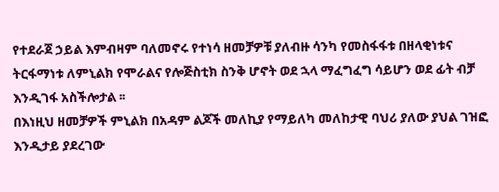የተደራጀ ኃይል እምብዛም ባለመኖሩ የተነሳ ዘመቻዎቹ ያለብዙ ሳንካ የመስፋፋቱ በዘላቂነቱና ትርፋማነቱ ለምኒልክ የሞራልና የሎጅስቲክ ስንቅ ሆኖት ወደ ኋላ ማፈግፈግ ሳይሆን ወደ ፊት ብቻ እንዲገፋ አስችሎታል ፡፡
በእነዚህ ዘመቻዎች ምኒልክ በአዳም ልጆች መለኪያ የማይለካ መለከታዊ ባህሪ ያለው ያህል ገዝፎ እንዲታይ ያደረገው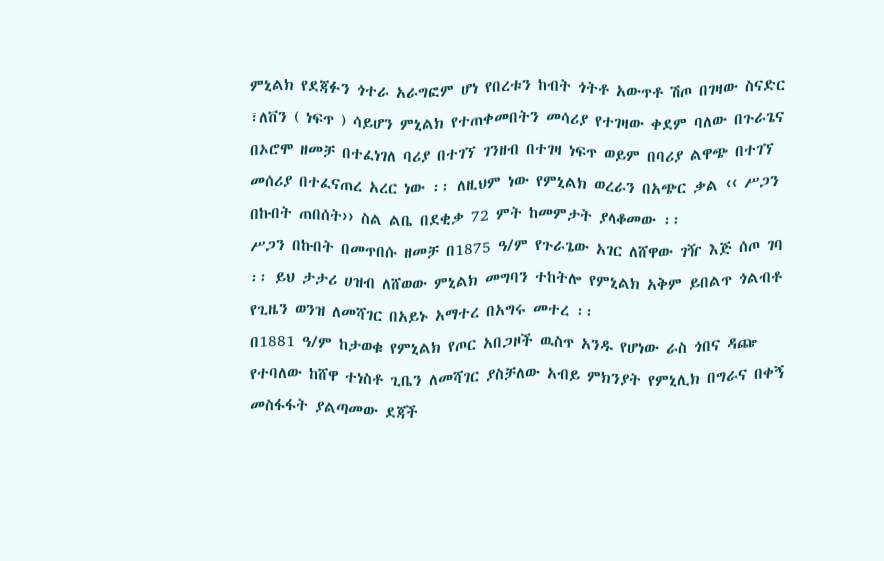ምኒልክ የደጃፉን ጎተራ አራግፎም ሆነ የበረቱን ከብት ጎትቶ አውጥቶ ሽጦ በገዛው ስናድር ፣ለቨን ( ነፍጥ ) ሳይሆን ምኒልክ የተጠቀመበትን መሳሪያ የተገዛው ቀደም ባለው በጉራጌና በኦሮሞ ዘመቻ በተፈነገለ ባሪያ በተገኘ ገንዘብ በተገዛ ነፍጥ ወይም በባሪያ ልዋጭ በተገኘ መሰሪያ በተፈናጠረ አረር ነው ፡፡ ለዚህም ነው የምኒልክ ወረራን በአጭር ቃል ‹‹ ሥጋን በኩበት ጠበሰት›› ስል ልቤ በደቂቃ 72 ምት ከመምታት ያላቆመው ፡፡
ሥጋን በኩበት በመጥበሱ ዘመቻ በ1875 ዓ/ም የጉራጌው አገር ለሸዋው ገዥ እጅ ሰጦ ገባ ፡፡ ይህ ታታሪ ሀዝብ ለሸወው ምኒልክ መግባን ተከትሎ የምኒልክ አቅም ይበልጥ ጎልብቶ የጊዜን ወንዝ ለመሻገር በአይኑ አማተረ በአግሩ መተረ ፡፡
በ1881 ዓ/ም ከታወቁ የምኒልክ የጦር አበጋዞች ዉስጥ አንዱ የሆነው ራስ ጎበና ዳጬ የተባለው ከሸዋ ተነስቶ ጊቤን ለመሻገር ያስቻለው አብይ ምክንያት የምኒሊክ በግራና በቀኝ መስፋፋት ያልጣመው ደጃች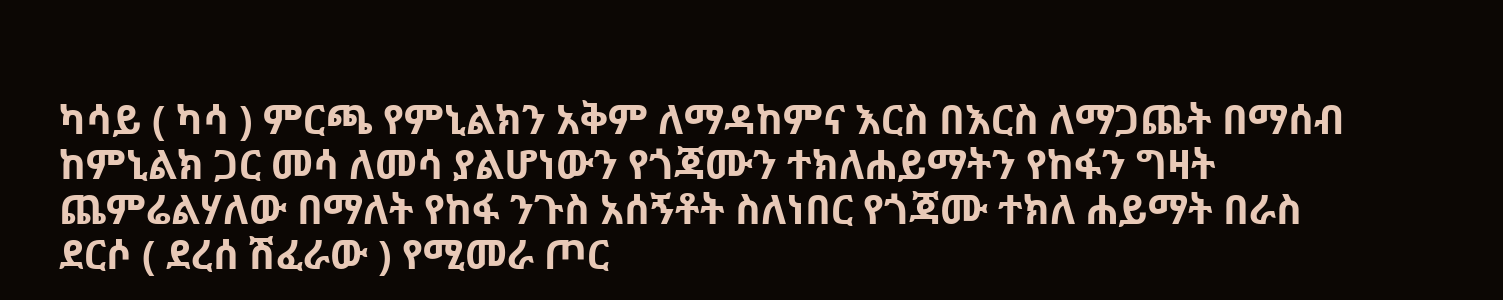ካሳይ ( ካሳ ) ምርጫ የምኒልክን አቅም ለማዳከምና እርስ በእርስ ለማጋጨት በማሰብ ከምኒልክ ጋር መሳ ለመሳ ያልሆነውን የጎጃሙን ተክለሐይማትን የከፋን ግዛት ጨምሬልሃለው በማለት የከፋ ንጉስ አሰኝቶት ስለነበር የጎጃሙ ተክለ ሐይማት በራስ ደርሶ ( ደረሰ ሽፈራው ) የሚመራ ጦር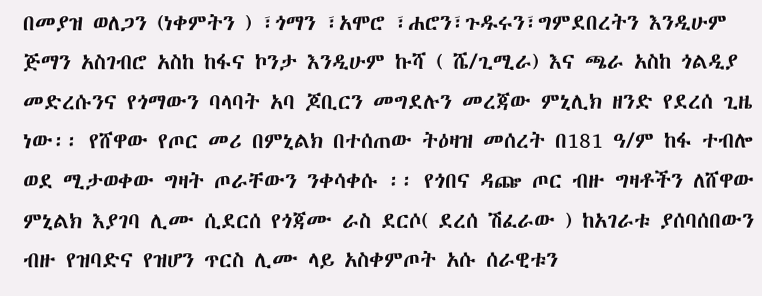በመያዝ ወለጋን (ነቀምትን ) ፣ጎማን ፣አሞሮ ፣ሐሮን፣ጉዱሩን፣ግምደበረትን እንዲሁም ጅማን አስገብሮ አስከ ከፋና ኮንታ እንዲሁም ኩሻ ( ሼ/ጊሚራ) እና ጫራ አስከ ጎልዲያ መድረሱንና የጎማውን ባላባት አባ ጆቢርን መግደሉን መረጃው ምኒሊክ ዘንድ የደረሰ ጊዜ ነው፡፡ የሸዋው የጦር መሪ በምኒልክ በተሰጠው ትዕዛዝ መሰረት በ181 ዓ/ም ከፋ ተብሎ ወደ ሚታወቀው ግዛት ጦራቸውን ንቀሳቀሱ ፡፡ የጎበና ዳጬ ጦር ብዙ ግዛቶችን ለሸዋው ምኒልክ እያገባ ሊሙ ሲደርሰ የጎጃሙ ራስ ደርሶ( ደረሰ ሽፈራው ) ከአገራቱ ያሰባሰበውን ብዙ የዝባድና የዝሆን ጥርስ ሊሙ ላይ አስቀምጦት አሱ ሰራዊቱን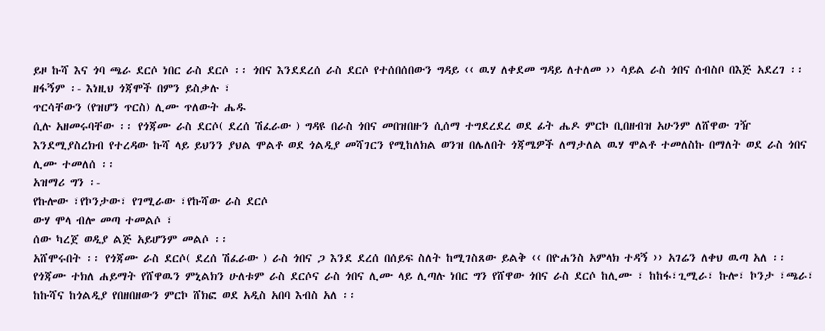ይዞ ኩሻ እና ጎባ ጫራ ደርሶ ነበር ራስ ደርሶ ፡፡ ጎበና እንደደረሰ ራስ ደርሶ የተሰበሰበውን ግዳይ ‹‹ ዉሃ ለቀደመ ግዳይ ለተለመ ›› ሳይል ራስ ጎበና ሰብስቦ በእጅ አደረገ ፡፡
ዘፋኝም ፡- እነዚህ ጎጃሞች በምን ይስቃሉ ፣
ጥርሳቸውን (የዝሆን ጥርስ) ሊሙ ጥለውት ሔዱ
ሲሉ አዘመሩባቸው ፡፡ የጎጃሙ ራስ ደርሶ( ደረሰ ሽፈራው ) ግዳዩ በራስ ጎበና መበዝበዙን ሲሰማ ተግደረደረ ወደ ፊት ሔዶ ምርኮ ቢበዘብዝ አሁንም ለሸዋው ገዥ እንደሚያስረክብ የተረዳው ኩሻ ላይ ይህንን ያህል ሞልቶ ወደ ጎልዲያ መሻገርን የሚከለክል ወንዝ በሌለበት ጎጃሜዎች ለማታለል ዉሃ ሞልቶ ተመለስኩ በማለት ወደ ራስ ጎበና ሊሙ ተመለሰ ፡፡
አዝማሪ ግን ፡-
የኩሎው ፣የኮንታው፣ የገሚራው ፣የኩሻው ራስ ደርሶ
ውሃ ሞላ ብሎ መጣ ተመልሶ ፣
ሰው ካረጀ ወዲያ ልጅ አይሆንም መልሶ ፡፡
አሸሞሩበት ፡፡ የጎጃሙ ራስ ደርሶ( ደረሰ ሽፈራው ) ራስ ጎበና ጋ እንደ ደረሰ በሰይፍ ስለት ከሚገስጸው ይልቅ ‹‹ በዮሐንስ አምላክ ተዳኝ ›› አገሬን ለቀህ ዉጣ አለ ፡፡ የጎጃሙ ተክለ ሐይማት የሸዋዉን ምኒልክን ሁለቱም ራስ ደርሶና ራስ ጎበና ሊሙ ላይ ሊጣሉ ነበር ግን የሸዋው ጎበና ራስ ደርሶ ከሊሙ ፣ ከከፋ፣ጊሚራ፣ ኩሎ፣ ኮንታ ፣ጫራ፣ ከኩሻና ከጎልዲያ የበዘበዘውን ምርኮ ሸክፎ ወደ አዲስ አበባ እብስ አለ ፡፡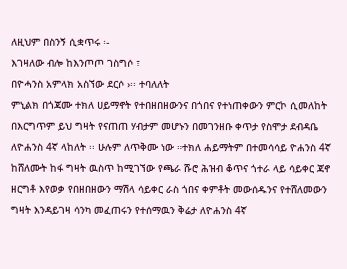ለዚህም በስንኝ ሲቋጥሩ ፡-
እገዛለው ብሎ ከእንጦጦ ገስግሶ ፣
በዮሓንስ አምላክ አስኘው ደርሶ ›፡፡ ተባለለት
ምኒልክ በጎጃሙ ተክለ ሀይማኖት የተበዘበዘውንና በጎበና የተነጠቀውን ምርኮ ሲመለከት በእርግጥም ይህ ግዛት የናጠጠ ሃብታም መሆኑን በመገንዘቡ ቀጥታ የስሞታ ደብዳቤ ለዮሐንስ 4ኛ ላከለት ፡፡ ሁሉም ለጥቅሙ ነው ።ተክለ ሐይማትም በተመሳሳይ ዮሐንስ 4ኛ ከሸለሙት ከፋ ግዛት ዉስጥ ከሚገኘው የጫራ ሹሮ ሕዝብ ቆጥና ጎተራ ላይ ሳይቀር ጃኖ ዘርግቶ እየወቃ የበዘበዘውን ማሽላ ሳይቀር ራስ ጎበና ቀምቶት መውሰዱንና የተሸለመውን ግዛት እንዳይገዛ ሳንካ መፈጠሩን የተሰማዉን ቅሬታ ለዮሐንስ 4ኛ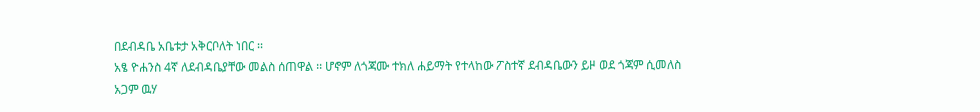በደብዳቤ አቤቱታ አቅርቦለት ነበር ፡፡
አፄ ዮሐንስ 4ኛ ለደብዳቤያቸው መልስ ሰጠዋል ፡፡ ሆኖም ለጎጃሙ ተክለ ሐይማት የተላከው ፖስተኛ ደብዳቤውን ይዞ ወደ ጎጃም ሲመለስ አጋም ዉሃ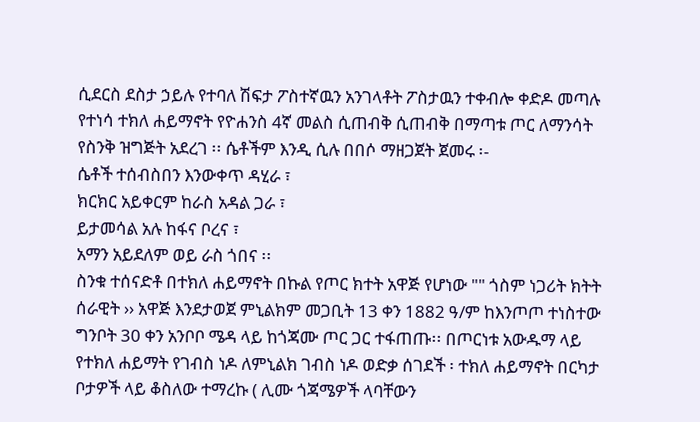ሲደርስ ደስታ ኃይሉ የተባለ ሽፍታ ፖስተኛዉን አንገላቶት ፖስታዉን ተቀብሎ ቀድዶ መጣሉ የተነሳ ተክለ ሐይማኖት የዮሐንስ 4ኛ መልስ ሲጠብቅ ሲጠብቅ በማጣቱ ጦር ለማንሳት የስንቅ ዝግጅት አደረገ ፡፡ ሴቶችም እንዲ ሲሉ በበሶ ማዘጋጀት ጀመሩ ፡-
ሴቶች ተሰብስበን እንውቀጥ ዳሂራ ፣
ክርክር አይቀርም ከራስ አዳል ጋራ ፣
ይታመሳል አሉ ከፋና ቦረና ፣
አማን አይደለም ወይ ራስ ጎበና ፡፡
ስንቁ ተሰናድቶ በተክለ ሐይማኖት በኩል የጦር ክተት አዋጅ የሆነው "" ጎስም ነጋሪት ክትት ሰራዊት ›› አዋጅ እንደታወጀ ምኒልክም መጋቢት 13 ቀን 1882 ዓ/ም ከእንጦጦ ተነስተው ግንቦት 30 ቀን አንቦቦ ሜዳ ላይ ከጎጃሙ ጦር ጋር ተፋጠጡ፡፡ በጦርነቱ አውዱማ ላይ የተክለ ሐይማት የገብስ ነዶ ለምኒልክ ገብስ ነዶ ወድቃ ሰገደች ፡ ተክለ ሐይማኖት በርካታ ቦታዎች ላይ ቆስለው ተማረኩ ( ሊሙ ጎጃሜዎች ላባቸውን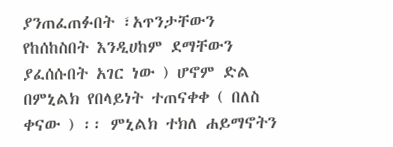ያንጠፈጠፉበት ፣አጥንታቸውን የከሰከስበት እንዲሀከም ደማቸውን ያፈሰሱበት አገር ነው ) ሆኖም ድል በምኒልክ የበላይነት ተጠናቀቀ ( በለስ ቀናው ) ፡፡ ምኒልክ ተክለ ሐይማኖትን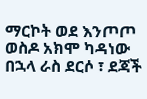ማርኮት ወደ እንጦጦ ወስዶ አክሞ ካዳነው በኋላ ራስ ደርሶ ፣ ደጃች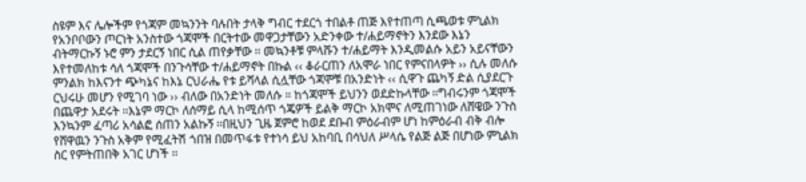ስዩም እና ሌሎችም የጎጃም መኳንንት ባሉበት ታላቅ ግብር ተደርጎ ተበልቶ ጠጅ እየተጠጣ ሲጫወቱ ምኒልክ የአንቦቦውን ጦርነት አንስተው ጎጃሞች በርትተው መዋጋታቸውን አድንቀው ተ/ሐይማኖትን እንደው እኔን ብትማርኩኝ ኑሮ ምን ታደርኝ ነበር ሲል ጠየቃቸው ፡፡ መኳንቶቹ ምላሹን ተ/ሐይማት እንዲመልሱ አይን አይናቸውን እየተመለከቱ ሳለ ጎጃሞች በንጉሳቸው ተ/ሐይማኖት በኩል ‹‹ ቆራርጠን ለአሞራ ነበር የምናበላዎት ›› ሲሉ መለሱ ምንልክ ከእናንተ ጭካኔና ከእኔ ርህራሔ የቱ ይሻላል ሲሏቸው ጎጃሞቹ በአንድነት ‹‹ ሲዋጉ ጨካኝ ድል ሲያደርጉ ርህሩሁ መሆን የሚገባ ነው ›› ብለው በአንድነት መለሱ ። ከጎጃሞች ይህንን ወደድኩላቸው ።ግብሩንም ጎጃሞች በጨዋታ አደሩት ፡፡እኔም ማርኮ ለሰማይ ሲላ ከሚሰጥ ጎጄዎች ይልቅ ማርኮ አክሞና ለሚጠገነው ለሸዌው ንጉስ እንኳንም ፈጣሪ አሳልፎ ሰጠን አልኩኝ ፡፡በዚህን ጊዜ ጀምሮ ከወደ ደቡብ ምዕራብም ሆነ ከምዕራብ ብቅ ብሎ የሸዋዉን ንጉስ አቅም የሚፈትሽ ጎበዝ በመጥፋቱ የተነሳ ይህ አከባቢ በሳህለ ሥላሴ የልጅ ልጅ በሆነው ምኒልክ ስር የምትጠበቅ አገር ሆነች ፡፡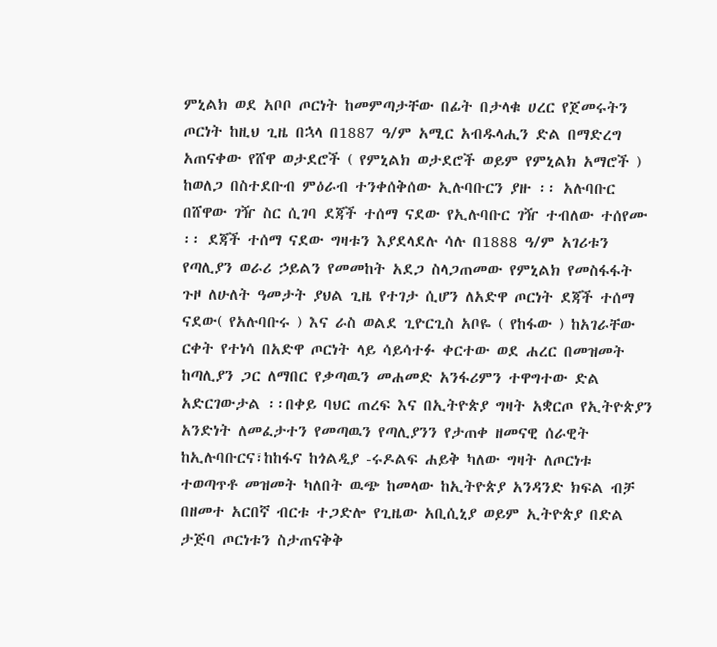ምኒልክ ወደ አቦቦ ጦርነት ከመምጣታቸው በፊት በታላቁ ሀረር የጀመሩትን ጦርነት ከዚህ ጊዜ በኋላ በ1887 ዓ/ም አሚር አብዱላሒን ድል በማድረግ አጠናቀው የሸዋ ወታደሮች ( የምኒልክ ወታደሮች ወይም የምኒልክ አማሮች ) ከወለጋ በስተደቡብ ምዕራብ ተንቀሰቅሰው ኢሉባቡርን ያዙ ፡፡ አሉባቡር በሸዋው ገዥ ስር ሲገባ ደጃች ተሰማ ናደው የኢሉባቡር ገዥ ተብለው ተሰየሙ ፡፡ ደጃች ተሰማ ናደው ግዛቱን እያደላደሉ ሳሉ በ1888 ዓ/ም አገሪቱን የጣሊያን ወራሪ ኃይልን የመመከት አደጋ ስላጋጠመው የምኒልክ የመስፋፋት ጉዞ ለሁለት ዓመታት ያህል ጊዜ የተገታ ሲሆን ለአድዋ ጦርነት ደጃች ተሰማ ናደው( የአሉባቡሩ ) እና ራስ ወልደ ጊዮርጊስ አቦዬ ( የከፋው ) ከአገራቸው ርቀት የተነሳ በአድዋ ጦርነት ላይ ሳይሳተፉ ቀርተው ወደ ሐረር በመዝመት ከጣሊያን ጋር ለማበር የቃጣዉን መሐመድ አንፋሪምን ተዋግተው ድል አድርገውታል ፡፡በቀይ ባህር ጠረፍ እና በኢትዮጵያ ግዛት አቋርጦ የኢትዮጵያን አንድነት ለመፈታተን የመጣዉን የጣሊያንን የታጠቀ ዘመናዊ ሰራዊት ከኢሉባቡርና፣ከከፋና ከጎልዲያ -ሩዶልፍ ሐይቅ ካለው ግዛት ለጦርነቱ ተወጣጥቶ መዝመት ካለበት ዉጭ ከመላው ከኢትዮጵያ አንዳንድ ክፍል ብቻ በዘመተ አርበኛ ብርቱ ተጋድሎ የጊዜው አቢሲኒያ ወይም ኢትዮጵያ በድል ታጅባ ጦርነቱን ስታጠናቅቅ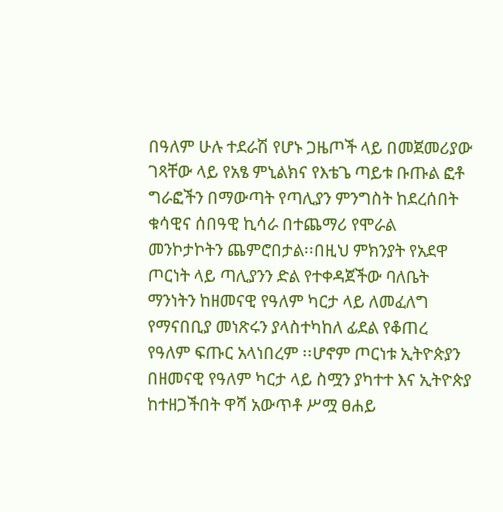በዓለም ሁሉ ተደራሽ የሆኑ ጋዜጦች ላይ በመጀመሪያው ገጻቸው ላይ የአፄ ምኒልክና የእቴጌ ጣይቱ ቡጡል ፎቶ ግራፎችን በማውጣት የጣሊያን ምንግስት ከደረሰበት ቁሳዊና ሰበዓዊ ኪሳራ በተጨማሪ የሞራል መንኮታኮትን ጨምሮበታል፡፡በዚህ ምክንያት የአደዋ ጦርነት ላይ ጣሊያንን ድል የተቀዳጀችው ባለቤት ማንነትን ከዘመናዊ የዓለም ካርታ ላይ ለመፈለግ የማናበቢያ መነጽሩን ያላስተካከለ ፊደል የቆጠረ የዓለም ፍጡር አላነበረም ፡፡ሆኖም ጦርነቱ ኢትዮጵያን በዘመናዊ የዓለም ካርታ ላይ ስሟን ያካተተ እና ኢትዮጵያ ከተዘጋችበት ዋሻ አውጥቶ ሥሟ ፀሐይ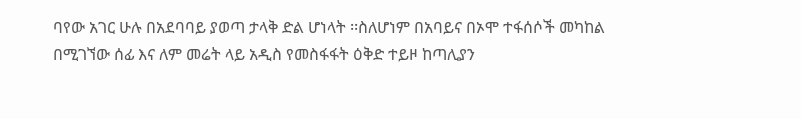ባየው አገር ሁሉ በአደባባይ ያወጣ ታላቅ ድል ሆነላት ፡፡ስለሆነም በአባይና በኦሞ ተፋሰሶች መካከል በሚገኘው ሰፊ እና ለም መሬት ላይ አዲስ የመስፋፋት ዕቅድ ተይዞ ከጣሊያን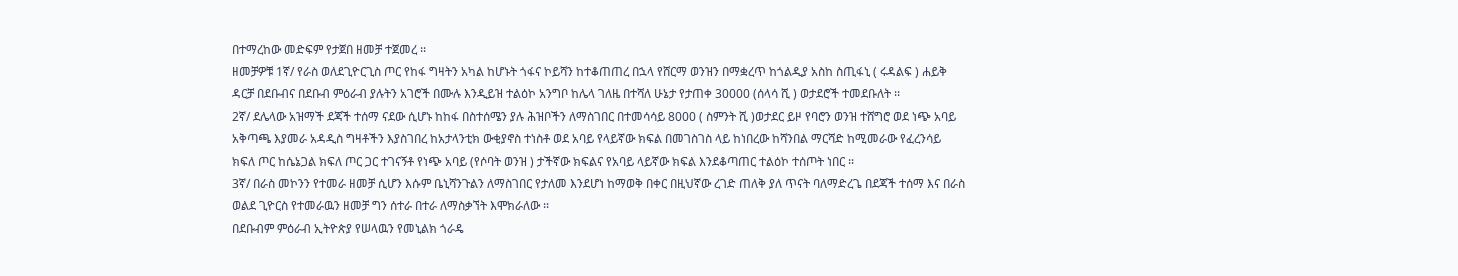በተማረከው መድፍም የታጀበ ዘመቻ ተጀመረ ፡፡
ዘመቻዎቹ 1ኛ/ የራስ ወለደጊዮርጊስ ጦር የከፋ ግዛትን አካል ከሆኑት ጎፋና ኮይሻን ከተቆጠጠረ በኋላ የሸርማ ወንዝን በማቋረጥ ከጎልዲያ አስከ ስጢፋኒ ( ሩዳልፍ ) ሐይቅ ዳርቻ በደቡብና በደቡብ ምዕራብ ያሉትን አገሮች በሙሉ እንዲይዝ ተልዕኮ አንግቦ ከሌላ ገለዜ በተሻለ ሁኔታ የታጠቀ 30000 (ሰላሳ ሺ ) ወታደሮች ተመደቡለት ፡፡
2ኛ/ ደሌላው አዝማች ደጃች ተሰማ ናደው ሲሆኑ ከከፋ በስተሰሜን ያሉ ሕዝቦችን ለማስገበር በተመሳሳይ 8000 ( ስምንት ሺ )ወታደር ይዞ የባሮን ወንዝ ተሸግሮ ወደ ነጭ አባይ አቅጣጫ እያመራ አዳዲስ ግዛቶችን እያስገበረ ከአታላንቲክ ውቂያኖስ ተነስቶ ወደ አባይ የላይኛው ክፍል በመገስገስ ላይ ከነበረው ከሻንበል ማርሻድ ከሚመራው የፈረንሳይ ክፍለ ጦር ከሴኔጋል ክፍለ ጦር ጋር ተገናኝቶ የነጭ አባይ (የሶባት ወንዝ ) ታችኛው ክፍልና የአባይ ላይኛው ክፍል እንደቆጣጠር ተልዕኮ ተሰጦት ነበር ፡፡
3ኛ/ በራስ መኮንን የተመራ ዘመቻ ሲሆን እሱም ቤኒሻንጉልን ለማስገበር የታለመ እንደሆነ ከማወቅ በቀር በዚህኛው ረገድ ጠለቅ ያለ ጥናት ባለማድረጌ በደጃች ተሰማ እና በራስ ወልደ ጊዮርስ የተመራዉን ዘመቻ ግን ሰተራ በተራ ለማስቃኘት እሞክራለው ፡፡
በደቡብም ምዕራብ ኢትዮጵያ የሠላዉን የመኒልክ ጎራዴ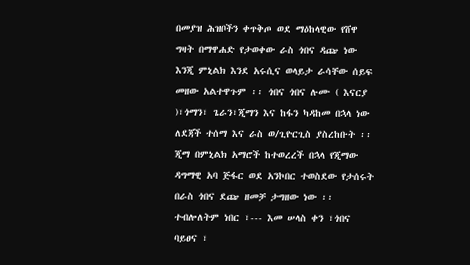በመያዝ ሕዝቦችን ቀጥቅጦ ወደ ማዕከላዊው የሸዋ ግዛት በማዋሐድ የታወቀው ራስ ጎበና ዳጬ ነው እንጂ ምኒልክ እንደ አሩሲና ወላይታ ራሳቸው ሰይፍ መዘው አልተዋጉም ፡፡ ጎበና ጎበና ሉሙ ( እናርያ )፣ጎማን፣ ጌራን፣ጂማን እና ከፋን ካዳከመ በኋላ ነው ለደጃች ተሰማ እና ራስ ወ/ጊዮርጊስ ያስረከቡት ፡፡ ጂማ በምኒልክ አማሮች ከተወረረች በኋላ የጂማው ዳግማዊ አባ ጅፋር ወደ አንኮበር ተወስደው የታሰሩት በራስ ጎበና ደጬ ዘመቻ ታግዘው ነው ፡፡
ተብሎለትም ነበር ፣--- እመ ሠላስ ቀን ፣ጎበና ባይፀና ፣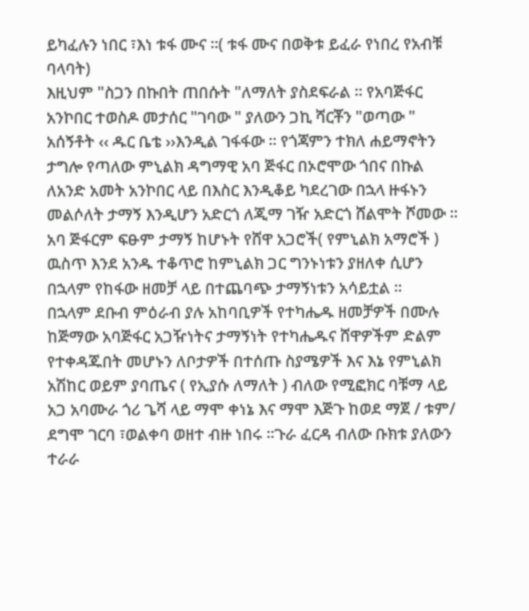ይካፈሉን ነበር ፣እነ ቱፋ ሙና ።( ቱፋ ሙና በወቅቱ ይፈራ የነበረ የአብቹ ባላባት)
እዚህም "ስጋን በኩበት ጠበሱት "ለማለት ያስደፍራል ፡፡ የአባጅፋር አንኮበር ተወስዶ መታሰር "ገባው " ያለውን ጋኪ ሻርቾን "ወጣው " አሰኝቶት ‹‹ ዱር ቤቴ ››እንዲል ገፋፋው ፡፡ የጎጃምን ተክለ ሐይማኖትን ታግሎ የጣለው ምኒልክ ዳግማዊ አባ ጅፋር በኦሮሞው ጎበና በኩል ለአንድ አመት አንኮበር ላይ በእስር እንዲቆይ ካደረገው በኋላ ዙፋኑን መልሶለት ታማኝ እንዲሆን አድርጎ ለጂማ ገዥ አድርጎ ሸልሞት ሾመው ፡፡ አባ ጅፋርም ፍፁም ታማኝ ከሆኑት የሸዋ አጋሮች( የምኒልክ አማሮች ) ዉስጥ እንደ አንዱ ተቆጥሮ ከምኒልክ ጋር ግንኑነቱን ያዘለቀ ሲሆን በኋላም የከፋው ዘመቻ ላይ በተጨባጭ ታማኝነቱን አሳይቷል ፡፡
በኋላም ደቡብ ምዕራብ ያሉ አከባቢዎች የተካሔዱ ዘመቻዎች በሙሉ ከጅማው አባጅፋር አጋዥነትና ታማኝነት የተካሔዱና ሸዋዎችም ድልም የተቀዳጁበት መሆኑን ለቦታዎች በተሰጡ ስያሜዎች እና እኔ የምኒልክ አሽከር ወይም ያባጤና ( የኢያሱ ለማለት ) ብለው የሚፎክር ባቹማ ላይ አጋ አባሙራ ጎሪ ጌሻ ላይ ማሞ ቀነኔ እና ማሞ እጅጉ ከወደ ማጀ / ቱም/ ደግሞ ገርባ ፣ወልቀባ ወዘተ ብዙ ነበሩ ፡፡ጉራ ፈርዳ ብለው ቡክቱ ያለውን ተራራ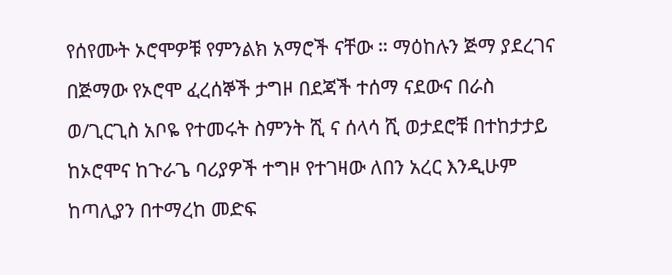የሰየሙት ኦሮሞዎቹ የምንልክ አማሮች ናቸው ። ማዕከሉን ጅማ ያደረገና በጅማው የኦሮሞ ፈረሰኞች ታግዞ በደጃች ተሰማ ናደውና በራስ ወ/ጊርጊስ አቦዬ የተመሩት ስምንት ሺ ና ሰላሳ ሺ ወታደሮቹ በተከታታይ ከኦሮሞና ከጉራጌ ባሪያዎች ተግዞ የተገዛው ለበን አረር እንዲሁም ከጣሊያን በተማረከ መድፍ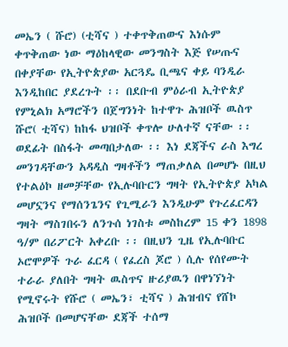መኤን ( ሹሮ) (ቲሻና ) ተቀጥቅጠውና እነሱም ቀጥቅጠው ነው ማዕከላዊው መንግስት እጅ የሠጡና በቀያቸው የኢትዮጵያው አርጓዴ ቢጫና ቀይ ባንዲራ እንዲከበር ያደረጉት ፡፡ በደቡብ ምዕራብ ኢትዮጵያ የምኒልክ አማሮችን በጀግንነት ከተዋጉ ሕዝቦች ዉስጥ ሹሮ( ቲሻና) ከከፋ ህዝቦች ቀጥሎ ሁለተኛ ናቸው ፡፡ ወደፊት በስፋት መጣበታለው ፡፡ እነ ደጃችና ራስ እግረ መንገዳቸውን አዳዲስ ግዛቶችን ማጠቃለል በመሆኑ በዚህ የተልዕኮ ዘመቻቸው የኢሉባቡርን ግዛት የኢትዮጵያ አካል መሆኗንና የማሰንጌንና የጊሚራን እንዲሁም የጉረፈርዳን ግዛት ማስገበሩን ለንጉሰ ነገስቱ መስከረም 15 ቀን 1898 ዓ/ም በሪፖርት አቀረቡ ፡፡ በዚህን ጊዜ የኢሉባቡር ኦሮሞዎች ጉራ ፈርዳ ( የፈረስ ጆሮ ) ሲሉ የሰየሙት ተራራ ያለበት ግዛት ዉስጥና ዙሪያዉን በዋነኘነት የሚኖሩት የሹሮ ( መኤን፣ ቲሻና ) ሕዝብና የሸኮ ሕዝቦች በመሆናቸው ደጃች ተሰማ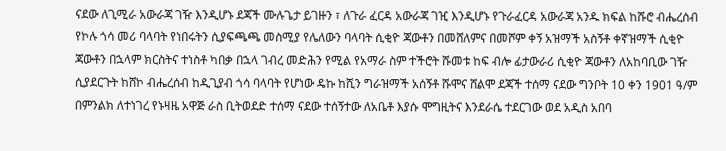ናደው ለጊሚራ አውራጃ ገዥ እንዲሆኑ ደጃች ሙሉጌታ ይገዙን ፣ ለጉራ ፈርዳ አውራጃ ገዢ እንዲሆኑ የጉራፈርዳ አውራጃ አንዱ ክፍል ከሹሮ ብሔረሰብ የኮሉ ጎሳ መሪ ባላባት የነበሩትን ሲያፍጫጫ መስሚያ የሌለውን ባላባት ሲቂዮ ጃውቶን በመሸለምና በመሾም ቀኝ አዝማች አስኝቶ ቀኛዝማች ሲቂዮ ጃውቶን በኋላም ክርስትና ተነስቶ ካበቃ በኋላ ገብረ መድሕን የሚል የአማራ ስም ተችሮት ሹመቱ ከፍ ብሎ ፊታውራሪ ሲቂዮ ጃውቶን ለአከባቢው ገዥ ሲያደርጉት ከሸኮ ብሔረሰብ ከዲጊያብ ጎሳ ባላባት የሆነው ዴኩ ከሺን ግራዝማች አሰኝቶ ሹሞና ሸልሞ ደጃች ተሰማ ናደው ግንቦት 10 ቀን 1901 ዓ/ም በምንልክ ለተነገረ የኑዛዜ አዋጅ ራስ ቢትወደድ ተሰማ ናደው ተሰኝተው ለአቤቶ እያሱ ሞግዚትና እንደራሴ ተደርገው ወደ አዲስ አበባ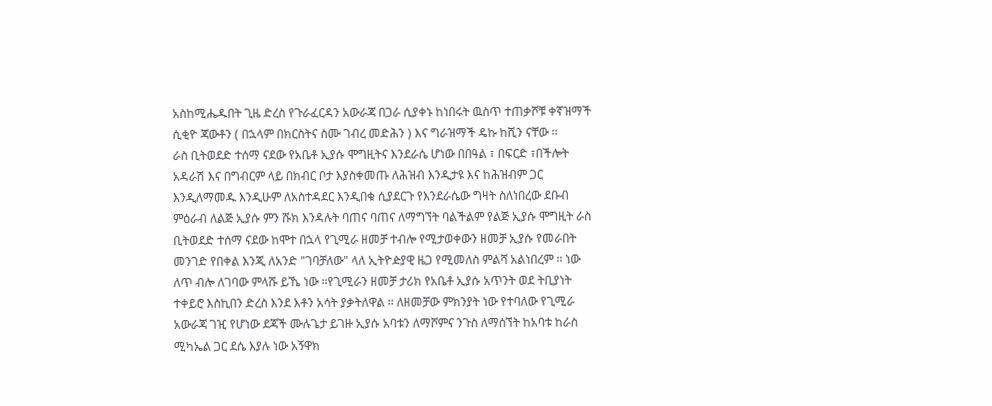አስከሚሔዱበት ጊዜ ድረስ የጉራፈርዳን አውራጃ በጋራ ሲያቀኑ ከነበሩት ዉስጥ ተጠቃሾቹ ቀኛዝማች ሲቂዮ ጃውቶን ( በኋላም በክርስትና ስሙ ገብረ መድሕን ) እና ግራዝማች ዴኩ ከሺን ናቸው ፡፡
ራስ ቢትወደድ ተሰማ ናደው የአቤቶ ኢያሱ ሞግዚትና እንደራሴ ሆነው በበዓል ፣ በፍርድ ፣በችሎት አዳራሽ እና በግብርም ላይ በክብር ቦታ እያስቀመጡ ለሕዝብ እንዲታዩ እና ከሕዝብም ጋር እንዲለማመዱ እንዲሁም ለአስተዳደር እንዲበቁ ሲያደርጉ የእንደራሴው ግዛት ስለነበረው ደቡብ ምዕራብ ለልጅ ኢያሱ ምን ሹክ እንዳሉት ባጠና ባጠና ለማግኘት ባልችልም የልጅ ኢያሱ ሞግዚት ራስ ቢትወደድ ተሰማ ናደው ከሞተ በኋላ የጊሚራ ዘመቻ ተብሎ የሚታወቀውን ዘመቻ ኢያሱ የመራበት መንገድ የበቀል እንጂ ለአንድ "ገባቻለው" ላለ ኢትዮዽያዊ ዜጋ የሚመለስ ምልሻ አልነበረም ፡፡ ነው ለጥ ብሎ ለገባው ምላሹ ይኼ ነው ።የጊሚራን ዘመቻ ታሪክ የአቤቶ ኢያሱ አጥንት ወደ ትቢያነት ተቀይሮ እስኪበን ድረስ እንደ እቶን አሳት ያቃትለዋል ፡፡ ለዘመቻው ምክንያት ነው የተባለው የጊሚራ አውራጃ ገዢ የሆነው ደጃች ሙሉጌታ ይገዙ ኢያሱ አባቱን ለማሾምና ንጉስ ለማሰኘት ከአባቱ ከራስ ሚካኤል ጋር ደሴ እያሉ ነው አኝዋክ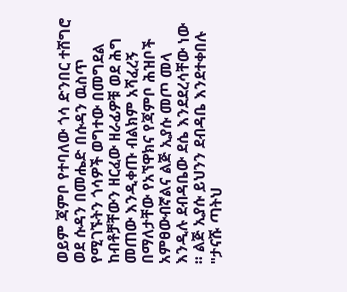ወይም ጃምቦ የተባለው ጎሳ ድንበር ተሸግሮ ወደ ሱዳን በመሔድ በሱዳን ዉስጥ የሚገኙትን ጎሳዎች ወግተው በመግደል ከብቶቻቸውን ዘርፈው ዘራፊዎቹ ወደ ሕግ መጠው እንዲቀጡ ብልክም አሻፈረኝ በማለታቸው የአኘዋክና የጃምቦ ሕዝቦች አምፀውብኛልና ልጅ ኢያሱ መጦ መላ እንዲሉ ደብዳቤው ደሴ እንደደረሳቸው ነው ፡፡ ልጅ ኢያሱ ይህንን ደብዳቤ እንደተቀበሉ "ታናሹ ጣትህ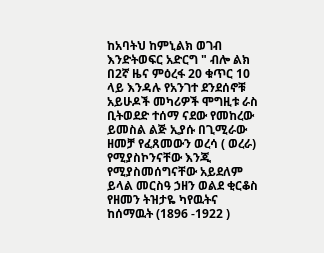ከአባትህ ከምኒልክ ወገብ እንድትወፍር አድርግ " ብሎ ልክ በ2ኛ ዜና ምዕረፋ 20 ቁጥር 10 ላይ እንዳሉ የአንገተ ደንደሰኖቹ አይሁዶች መካሪዎች ሞግዚቱ ራስ ቢትወደድ ተሰማ ናደው የመከረው ይመስል ልጅ ኢያሱ በጊሚራው ዘመቻ የፈጸመውን ወረሳ ( ወረራ) የሚያስኮንናቸው እንጂ የሚያስመሰግናቸው አይደለም ይላል መርስዓ ኃዘን ወልደ ቂርቆስ የዘመን ትዝታዬ ካየዉትና ከሰማዉት (1896 -1922 )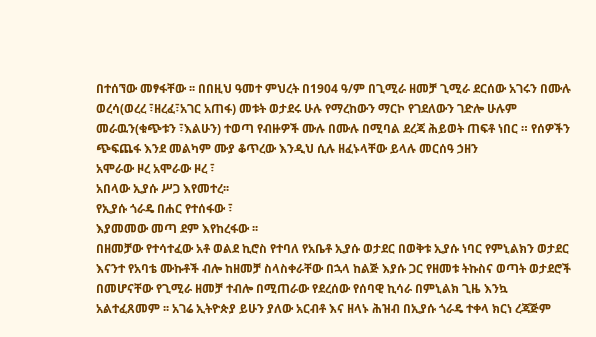በተሰኘው መፃፋቸው ፡፡ በበዚህ ዓመተ ምህረት በ1904 ዓ/ም በጊሚራ ዘመቻ ጊሚራ ደርሰው አገሩን በሙሉ ወረሳ(ወረረ ፣ዘረፈ፣አገር አጠፋ) መቱት ወታደሩ ሁሉ የማረከውን ማርኮ የገደለውን ገድሎ ሁሉም መራዉን(ቁጭቱን ፣እልሁን) ተወጣ የብዙዎች ሙሉ በሙሉ በሚባል ደረጃ ሕይወት ጠፍቶ ነበር ። የሰዎችን ጭፍጨፋ እንደ መልካም ሙያ ቆጥረው እንዲህ ሲሉ ዘፈኑላቸው ይላሉ መርሰዓ ኃዘን
አሞራው ዞረ አሞራው ዞረ ፣
አበላው ኢያሱ ሥጋ እየመተረ፡፡
የኢያሱ ጎራዴ በሐር የተሰፋው ፣
እያመመው መጣ ደም እየከረፋው ፡፡
በዘመቻው የተሳተፈው አቶ ወልደ ኪሮስ የተባለ የአቤቶ ኢያሱ ወታደር በወቅቱ ኢያሱ ነባር የምኒልክን ወታደር እናንተ የአባቴ ሙኩቶች ብሎ ከዘመቻ ስላስቀራቸው በኋላ ከልጅ እያሱ ጋር የዘመቱ ትኩስና ወጣት ወታደሮች በመሆናቸው የጊሚራ ዘመቻ ተብሎ በሚጠራው የደረሰው የሰባዊ ኪሳራ በምኒልክ ጊዜ እንኳ አልተፈጸመም ፡፡ አገሬ ኢትዮጵያ ይሁን ያለው አርብቶ እና ዘላኑ ሕዝብ በኢያሱ ጎራዴ ተቀላ ክርነ ረጃጅም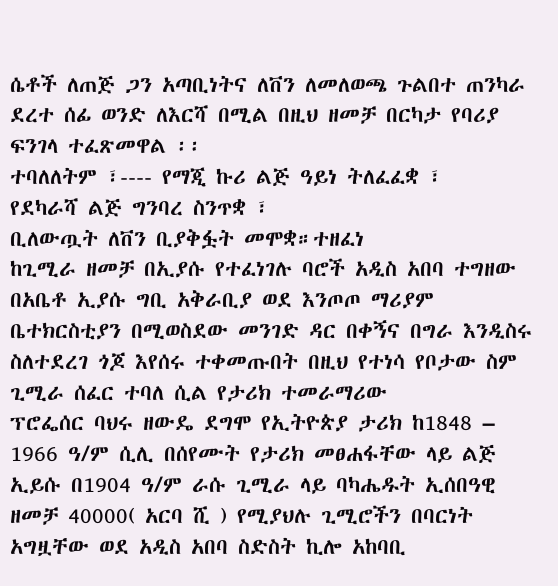ሴቶች ለጠጅ ጋን አጣቢነትና ለቨን ለመለወጫ ጉልበተ ጠንካራ ደረተ ሰፊ ወንድ ለእርሻ በሚል በዚህ ዘመቻ በርካታ የባሪያ ፍንገላ ተፈጽመዋል ፡፡
ተባለለትም ፣---- የማጂ ኩሪ ልጅ ዓይነ ትለፈፈቋ ፣
የደካራሻ ልጅ ግንባረ ስንጥቋ ፣
ቢለውጧት ለቨን ቢያቅፏት መሞቋ።ተዘፈነ
ከጊሚራ ዘመቻ በኢያሱ የተፈነገሉ ባሮች አዲስ አበባ ተግዘው በአቤቶ ኢያሱ ግቢ አቅራቢያ ወደ እንጦጦ ማሪያም ቤተክርስቲያን በሚወስደው መንገድ ዳር በቀኝና በግራ እንዲስሩ ስለተደረገ ጎጆ እየሰሩ ተቀመጡበት በዚህ የተነሳ የቦታው ስም ጊሚራ ሰፈር ተባለ ሲል የታሪክ ተመራማሪው
ፕሮፌሰር ባህሩ ዘውዴ ደግሞ የኢትዮጵያ ታሪክ ከ1848 – 1966 ዓ/ም ሲሊ በሰየሙት የታሪክ መፀሐፋቸው ላይ ልጅ ኢይሱ በ1904 ዓ/ም ራሱ ጊሚራ ላይ ባካሔዱት ኢሰበዓዊ ዘመቻ 40000( አርባ ሺ ) የሚያህሉ ጊሚሮችን በባርነት አግዟቸው ወደ አዲስ አበባ ስድስት ኪሎ አከባቢ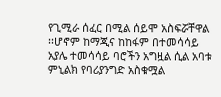የጊሚራ ሰፈር በሚል ሰይሞ አስፍሯቸዋል ፡፡ሆኖም ከማጂና ከከፋም በተመሳሳይ አያሌ ተመሳሳይ ባሮችን አግዟል ሲል አባቱ ምኒልክ የባሪያንግድ አስቁሟል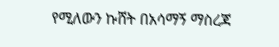የሚለውን ኩሸት በአሳማኝ ማስረጃ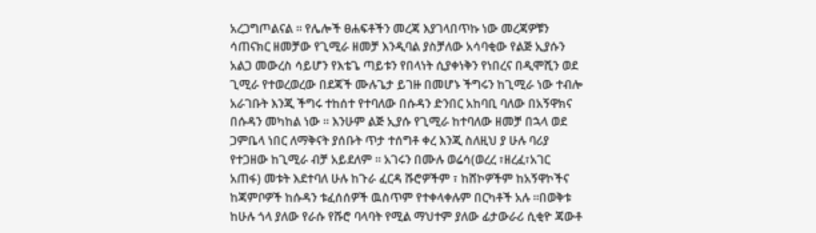አረጋግጦልናል ፡፡ የሌሎች ፀሐፍቶችን መረጃ እያገላበጥኩ ነው መረጃዎቹን ሳጠናክር ዘመቻው የጊሚራ ዘመቻ እንዲባል ያስቻለው አሳባቂው የልጅ ኢያሱን አልጋ መውረስ ሳይሆን የእቴጌ ጣይቱን የበላነት ሲያቀነቅን የነበረና በዲሞሺን ወደ ጊሚራ የተወረወረው በደጃች ሙሉጌታ ይገዙ በመሆኑ ችግሩን ከጊሚራ ነው ተብሎ አራገቡት እንጂ ችግሩ ተከሰተ የተባለው በሱዳን ድንበር አከባቢ ባለው በአኝዋክና በሱዳን መካከል ነው ፡፡ እንሁም ልጅ ኢያሱ የጊሚራ ከተባለው ዘመቻ በኋላ ወደ ጋምቤላ ነበር ለማቅናት ያሰቡት ጥታ ተሰግቶ ቀረ እንጂ ስለዚህ ያ ሁሉ ባሪያ የተጋዘው ከጊሚራ ብቻ አይደለም ፡፡ አገሩን በሙሉ ወሬሳ(ወረረ ፣ዘረፈ፣አገር አጠፋ) መቱት እደተባለ ሁሉ ከጉራ ፈርዳ ሹሮዎችም ፣ ከሸኮዎችም ከአኝዋኮችና ከጃምቦዎች ከሱዳን ቱፈሰሰዎች ዉስጥም የተቀላቀሉም በርካቶች አሉ ።በወቅቱ ከሁሉ ጎላ ያለው የራሱ የሹሮ ባላባት የሚል ማህተም ያለው ፊታውራሪ ሲቂዮ ጃውቶ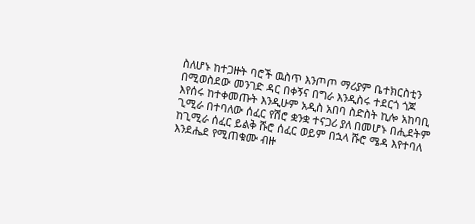ስለሆኑ ከተጋዙት ባሮች ዉስጥ እንጦጦ ማሪያም ቤተክርስቲን በሚወስደው መንገድ ዳር በቀኝና በግራ እንዲስሩ ተደርጎ ጎጆ እየሰሩ ከተቀመጡት እንዲሁም አዲስ አበባ ስድስት ኪሎ አከባቢ ጊሚራ በተባለው ሰፈር የሽሮ ቋንቋ ተናጋሪ ያለ በመሆኑ በሒደትም ከጊሚራ ሰፈር ይልቅ ሹሮ ሰፈር ወይም በኋላ ሹሮ ሜዳ እየተባለ እንደሔደ የሚጠቁሙ ብዙ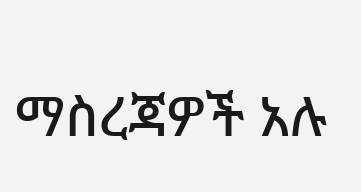ማስረጃዎች አሉ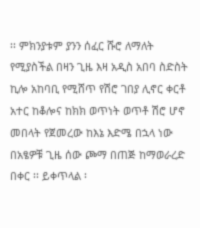፡፡ ምክንያቱም ያንን ሰፈር ሹሮ ለማለት የሚያስችል በዛን ጊዜ እዛ አዲስ አበባ ስድስት ኪሎ አከባቢ የሚሸጥ የሽሮ ገበያ ሊኖር ቀርቶ አተር ከቆሎና ከክክ ወጥነት ወጥቶ ሽሮ ሆኖ መበላት የጀመረው ከእኔ እድሜ በኋላ ነው በአፄዎቹ ጊዜ ሰው ጮማ በጠጅ ከማወራረድ በቀር ፡፡ ይቀጥላል ፡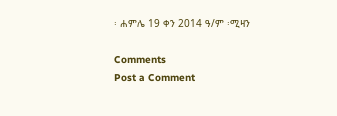፡ ሐምሌ 19 ቀን 2014 ዓ/ም ፡ሚዛን

Comments
Post a Comment